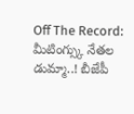Off The Record: మీటింగ్స్కు నేతల డుమ్మా..! బీజేపీ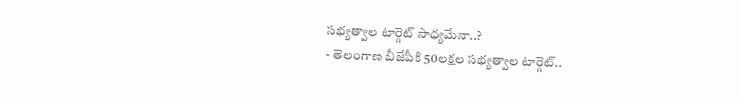సభ్యత్వాల టార్గెట్ సాధ్యమేనా..?
- తెలంగాణ బీజేపీకి 50లక్షల సభ్యత్వాల టార్గెట్..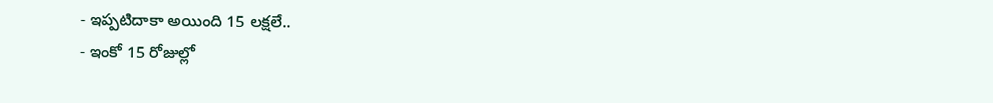- ఇప్పటిదాకా అయింది 15 లక్షలే..
- ఇంకో 15 రోజుల్లో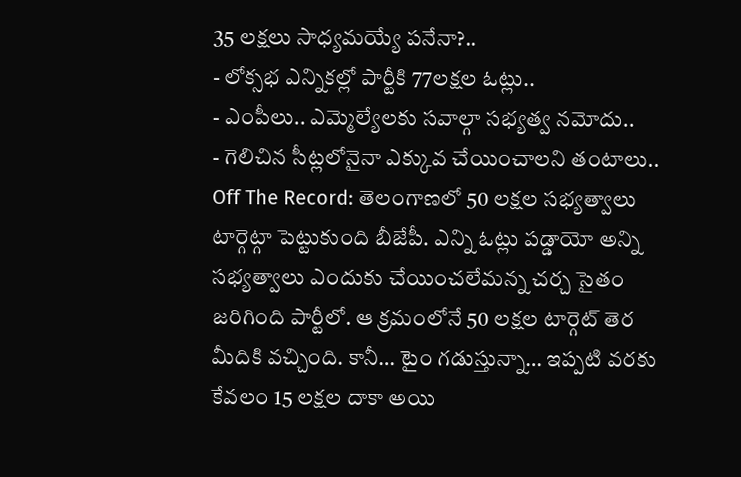35 లక్షలు సాధ్యమయ్యే పనేనా?..
- లోక్సభ ఎన్నికల్లో పార్టీకి 77లక్షల ఓట్లు..
- ఎంపీలు.. ఎమ్మెల్యేలకు సవాల్గా సభ్యత్వ నమోదు..
- గెలిచిన సీట్లలోనైనా ఎక్కువ చేయించాలని తంటాలు..
Off The Record: తెలంగాణలో 50 లక్షల సభ్యత్వాలు టార్గెట్గా పెట్టుకుంది బీజేపీ. ఎన్ని ఓట్లు పడ్డాయో అన్ని సభ్యత్వాలు ఎందుకు చేయించలేమన్న చర్చ సైతం జరిగింది పార్టీలో. ఆ క్రమంలోనే 50 లక్షల టార్గెట్ తెర మీదికి వచ్చింది. కానీ… టైం గడుస్తున్నా… ఇప్పటి వరకు కేవలం 15 లక్షల దాకా అయి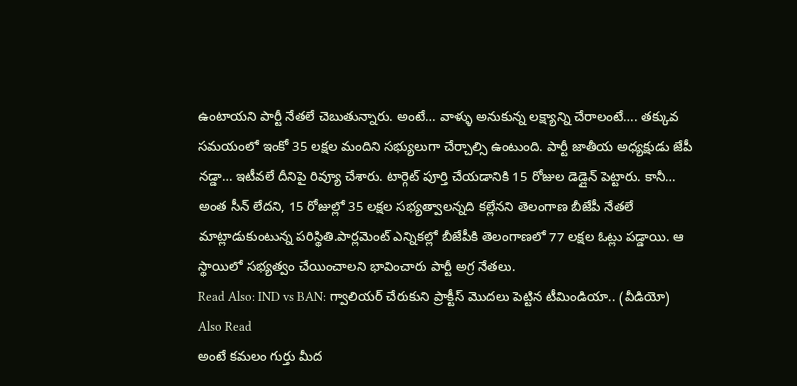ఉంటాయని పార్టీ నేతలే చెబుతున్నారు. అంటే… వాళ్ళు అనుకున్న లక్ష్యాన్ని చేరాలంటే…. తక్కువ సమయంలో ఇంకో 35 లక్షల మందిని సభ్యులుగా చేర్చాల్సి ఉంటుంది. పార్టీ జాతీయ అధ్యక్షుడు జేపీ నడ్డా… ఇటీవలే దీనిపై రివ్యూ చేశారు. టార్గెట్ పూర్తి చేయడానికి 15 రోజుల డెడ్లైన్ పెట్టారు. కానీ… అంత సీన్ లేదని, 15 రోజుల్లో 35 లక్షల సభ్యత్వాలన్నది కల్లేనని తెలంగాణ బీజేపీ నేతలే మాట్లాడుకుంటున్న పరిస్థితి.పార్లమెంట్ ఎన్నికల్లో బీజేపీకి తెలంగాణలో 77 లక్షల ఓట్లు పడ్డాయి. ఆ స్థాయిలో సభ్యత్వం చేయించాలని భావించారు పార్టీ అగ్ర నేతలు.
Read Also: IND vs BAN: గ్వాలియర్ చేరుకుని ప్రాక్టీస్ మొదలు పెట్టిన టీమిండియా.. (వీడియో)
Also Read
అంటే కమలం గుర్తు మీద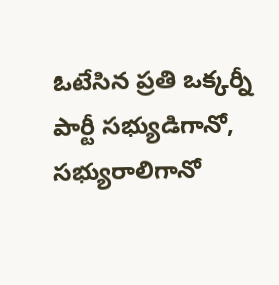ఓటేసిన ప్రతి ఒక్కర్నీ పార్టీ సభ్యుడిగానో, సభ్యురాలిగానో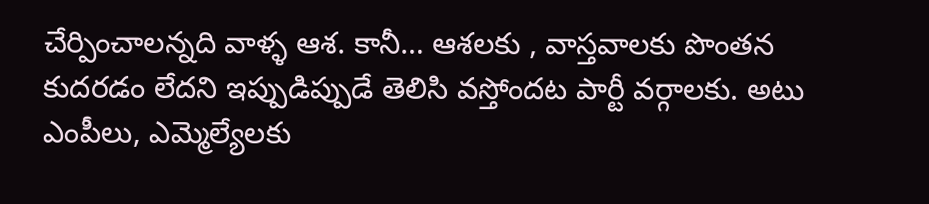చేర్పించాలన్నది వాళ్ళ ఆశ. కానీ… ఆశలకు , వాస్తవాలకు పొంతన కుదరడం లేదని ఇప్పుడిప్పుడే తెలిసి వస్తోందట పార్టీ వర్గాలకు. అటు ఎంపీలు, ఎమ్మెల్యేలకు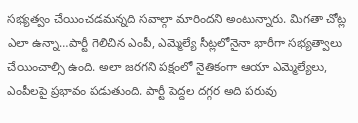సభ్యత్వం చేయించడమన్నది సవాల్గా మారిందని అంటున్నారు. మిగతా చోట్ల ఎలా ఉన్నా…పార్టీ గెలిచిన ఎంపీ, ఎమ్మెల్యే సీట్లలోనైనా భారీగా సభ్యత్వాలు చేయించాల్సి ఉంది. అలా జరగని పక్షంలో నైతికంగా ఆయా ఎమ్మెల్యేలు, ఎంపీలపై ప్రభావం పడుతుంది. పార్టీ పెద్దల దగ్గర అది పరువు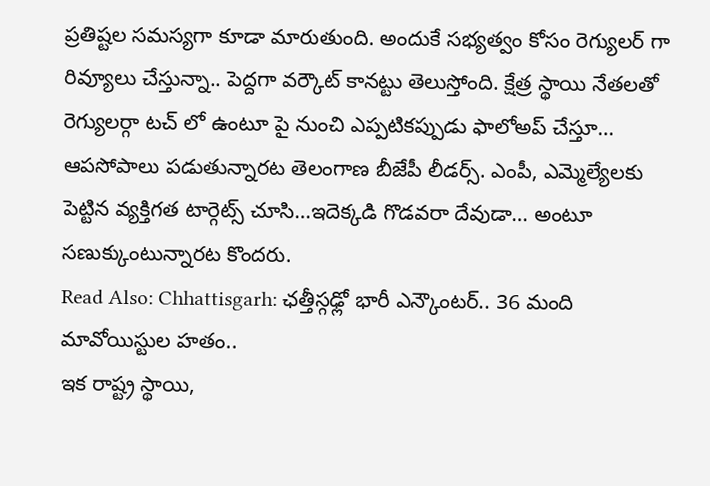ప్రతిష్టల సమస్యగా కూడా మారుతుంది. అందుకే సభ్యత్వం కోసం రెగ్యులర్ గా రివ్యూలు చేస్తున్నా.. పెద్దగా వర్కౌట్ కానట్టు తెలుస్తోంది. క్షేత్ర స్థాయి నేతలతో రెగ్యులర్గా టచ్ లో ఉంటూ పై నుంచి ఎప్పటికప్పుడు ఫాలోఅప్ చేస్తూ… ఆపసోపాలు పడుతున్నారట తెలంగాణ బీజేపీ లీడర్స్. ఎంపీ, ఎమ్మెల్యేలకు పెట్టిన వ్యక్తిగత టార్గెట్స్ చూసి…ఇదెక్కడి గొడవరా దేవుడా… అంటూ సణుక్కుంటున్నారట కొందరు.
Read Also: Chhattisgarh: ఛత్తీస్గఢ్లో భారీ ఎన్కౌంటర్.. 36 మంది మావోయిస్టుల హతం..
ఇక రాష్ట్ర స్థాయి,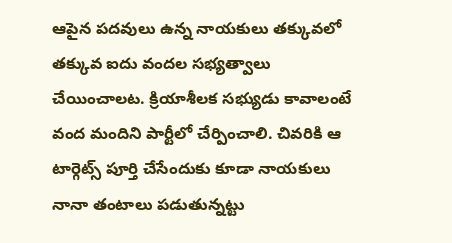ఆపైన పదవులు ఉన్న నాయకులు తక్కువలో తక్కువ ఐదు వందల సభ్యత్వాలు చేయించాలట. క్రియాశీలక సభ్యుడు కావాలంటే వంద మందిని పార్టీలో చేర్పించాలి. చివరికి ఆ టార్గెట్స్ పూర్తి చేసేందుకు కూడా నాయకులు నానా తంటాలు పడుతున్నట్టు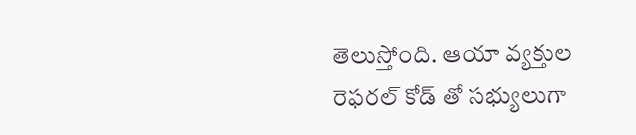తెలుస్తోంది. ఆయా వ్యక్తుల రెఫరల్ కోడ్ తో సభ్యులుగా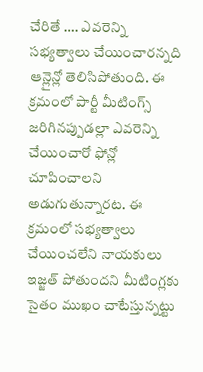చేరితే …. ఎవరెన్ని సభ్యత్వాలు చేయించారన్నది ఆన్లైన్లో తెలిసిపోతుంది. ఈ క్రమంలో పార్టీ మీటింగ్స్ జరిగినప్పుడల్లా ఎవరెన్ని చేయించారో ఫోన్లో చూపించాలని అడుగుతున్నారట. ఈ క్రమంలో సభ్యత్వాలు చేయించలేని నాయకులు ఇజ్జత్ పోతుందని మీటింగ్లకు సైతం ముఖం చాటేస్తున్నట్టు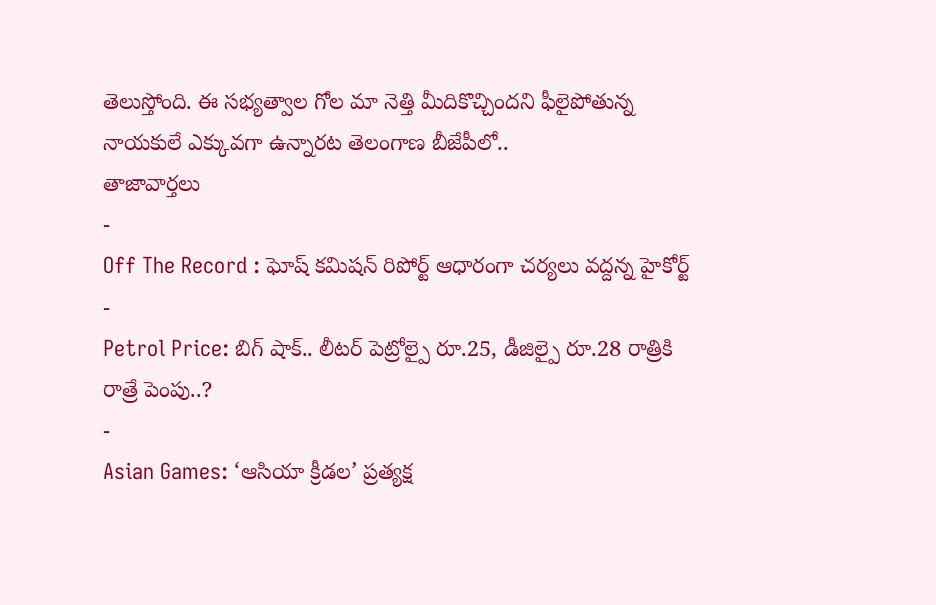తెలుస్తోంది. ఈ సభ్యత్వాల గోల మా నెత్తి మీదికొచ్చిందని ఫీలైపోతున్న నాయకులే ఎక్కువగా ఉన్నారట తెలంగాణ బీజేపీలో..
తాజావార్తలు
-
Off The Record : ఘోష్ కమిషన్ రిపోర్ట్ ఆధారంగా చర్యలు వద్దన్న హైకోర్ట్
-
Petrol Price: బిగ్ షాక్.. లీటర్ పెట్రోల్పై రూ.25, డీజిల్పై రూ.28 రాత్రికి రాత్రే పెంపు..?
-
Asian Games: ‘ఆసియా క్రీడల’ ప్రత్యక్ష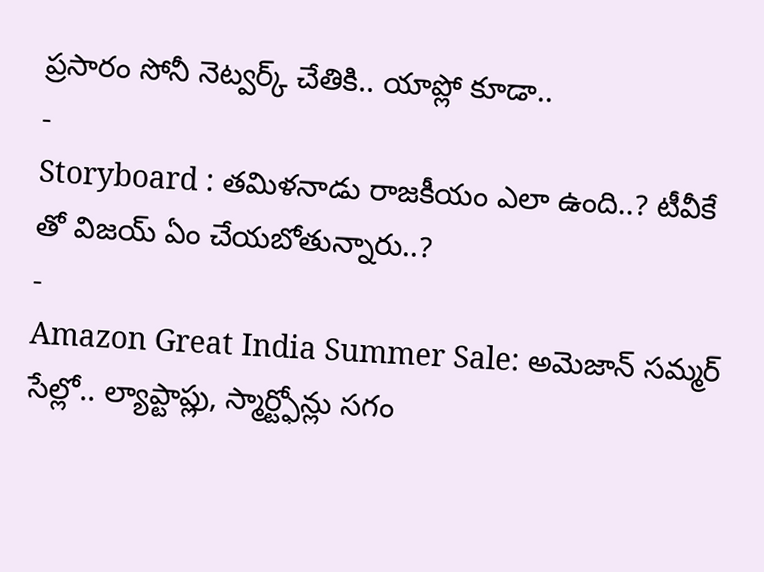ప్రసారం సోనీ నెట్వర్క్ చేతికి.. యాప్లో కూడా..
-
Storyboard : తమిళనాడు రాజకీయం ఎలా ఉంది..? టీవీకే తో విజయ్ ఏం చేయబోతున్నారు..?
-
Amazon Great India Summer Sale: అమెజాన్ సమ్మర్ సేల్లో.. ల్యాప్టాప్లు, స్మార్ట్ఫోన్లు సగం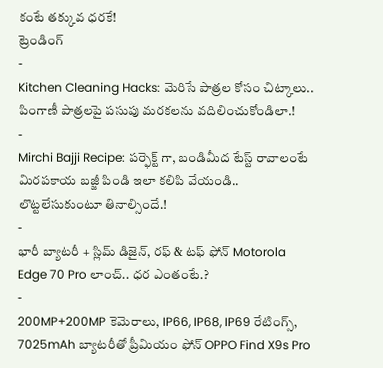కంటే తక్కువ ధరకే!
ట్రెండింగ్
-
Kitchen Cleaning Hacks: మెరిసే పాత్రల కోసం చిట్కాలు.. పింగాణీ పాత్రలపై పసుపు మరకలను వదిలించుకోండిలా.!
-
Mirchi Bajji Recipe: పర్ఫెక్ట్ గా, బండిమీద టేస్ట్ రావాలంటే మిరపకాయ బజ్జీ పిండి ఇలా కలిపి వేయండి.. లొట్టలేసుకుంటూ తినాల్సిందే.!
-
భారీ బ్యాటరీ + స్లిమ్ డిజైన్, రఫ్ & టఫ్ ఫోన్ Motorola Edge 70 Pro లాంచ్.. ధర ఎంతంటే.?
-
200MP+200MP కెమెరాలు, IP66, IP68, IP69 రేటింగ్స్, 7025mAh బ్యాటరీతో ప్రీమియం ఫోన్ OPPO Find X9s Pro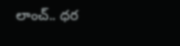లాంచ్.. ధర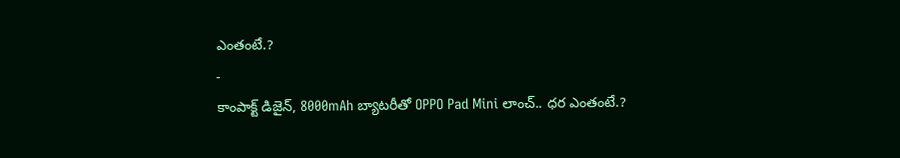ఎంతంటే.?
-
కాంపాక్ట్ డిజైన్, 8000mAh బ్యాటరీతో OPPO Pad Mini లాంచ్.. ధర ఎంతంటే.?